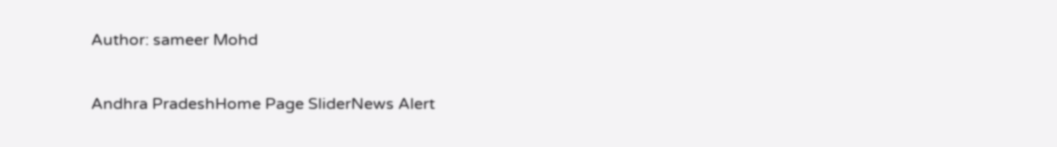Author: sameer Mohd

Andhra PradeshHome Page SliderNews Alert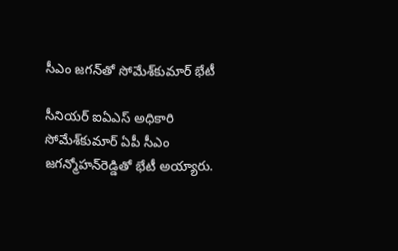సీఎం జగన్‌తో సోమేశ్‌కుమార్‌ భేటీ

సీనియర్‌ ఐఏఎస్‌ అధికారి సోమేశ్‌కుమార్‌ ఏపీ సీఎం జగన్మోహన్‌రెడ్డితో భేటీ అయ్యారు.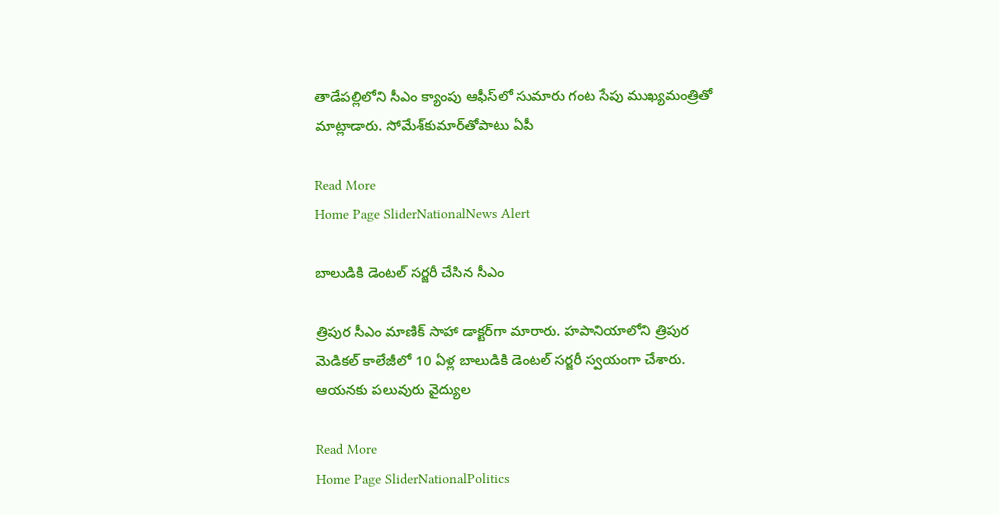తాడేపల్లిలోని సీఎం క్యాంపు ఆఫీస్‌లో సుమారు గంట సేపు ముఖ్యమంత్రితో మాట్లాడారు. సోమేశ్‌కుమార్‌తోపాటు ఏపీ

Read More
Home Page SliderNationalNews Alert

బాలుడికి డెంటల్‌ సర్జరీ చేసిన సీఎం

త్రిపుర సీఎం మాణిక్‌ సాహా డాక్టర్‌గా మారారు. హపానియాలోని త్రిపుర మెడికల్‌ కాలేజీలో 10 ఏళ్ల బాలుడికి డెంటల్‌ సర్జరీ స్వయంగా చేశారు. ఆయనకు పలువురు వైద్యుల

Read More
Home Page SliderNationalPolitics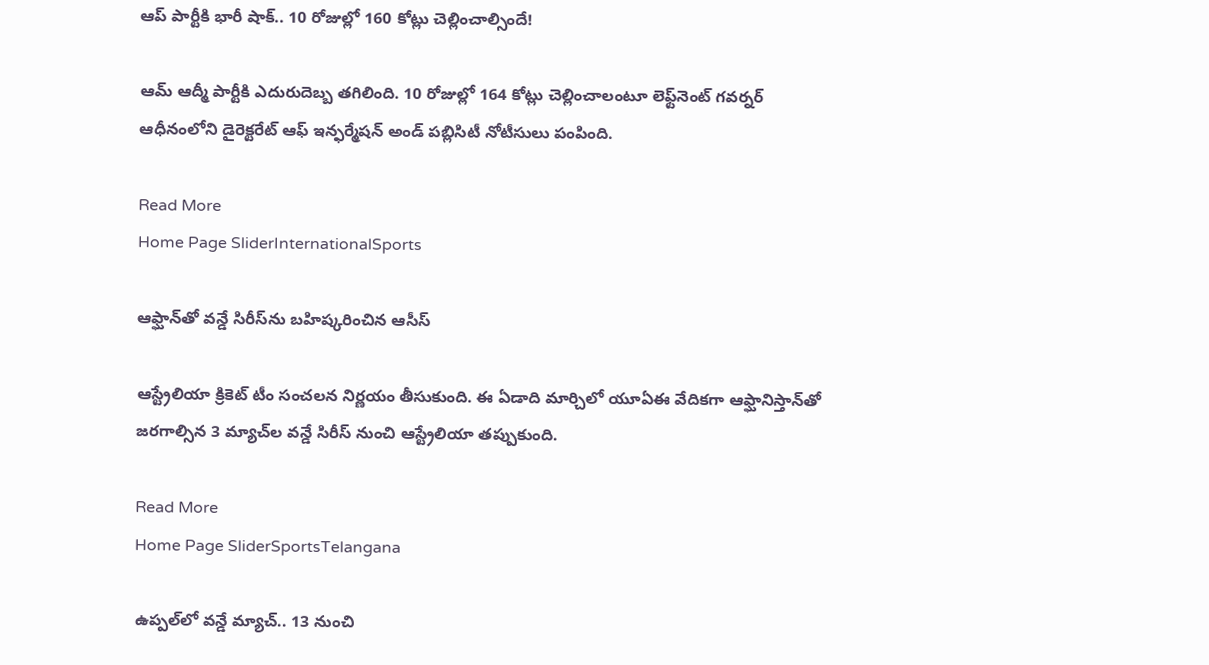ఆప్‌ పార్టీకి భారీ షాక్‌.. 10 రోజుల్లో 160 కోట్లు చెల్లించాల్సిందే!

ఆమ్‌ ఆద్మీ పార్టీకి ఎదురుదెబ్బ తగిలింది. 10 రోజుల్లో 164 కోట్లు చెల్లించాలంటూ లెఫ్ట్‌నెంట్‌ గవర్నర్‌ ఆధీనంలోని డైరెక్టరేట్‌ ఆఫ్‌ ఇన్ఫర్మేషన్‌ అండ్‌ పబ్లిసిటీ నోటీసులు పంపింది.

Read More
Home Page SliderInternationalSports

ఆఫ్ఘాన్‌తో వన్డే సిరీస్‌ను బహిష్కరించిన ఆసీస్‌

ఆస్ట్రేలియా క్రికెట్‌ టీం సంచలన నిర్ణయం తీసుకుంది. ఈ ఏడాది మార్చిలో యూఏఈ వేదికగా ఆఫ్ఘానిస్తాన్‌తో జరగాల్సిన 3 మ్యాచ్‌ల వన్డే సిరీస్‌ నుంచి ఆస్ట్రేలియా తప్పుకుంది.

Read More
Home Page SliderSportsTelangana

ఉప్పల్‌లో వన్డే మ్యాచ్‌.. 13 నుంచి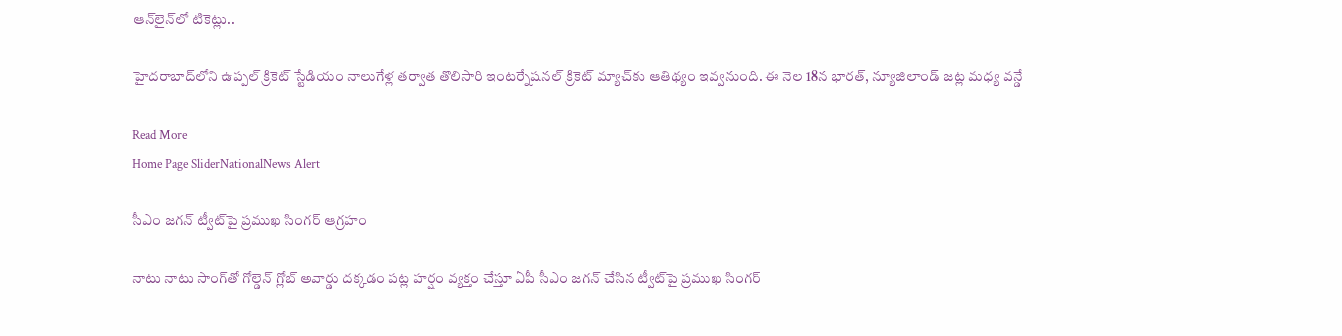ఆన్‌లైన్‌లో టికెట్లు..

హైదరాబాద్‌లోని ఉప్పల్‌ క్రికెట్‌ స్టేడియం నాలుగేళ్ల తర్వాత తొలిసారి ఇంటర్నేషనల్‌ క్రికెట్‌ మ్యాచ్‌కు ఆతిథ్యం ఇవ్వనుంది. ఈ నెల 18న భారత్‌, న్యూజిలాండ్‌ జట్ల మధ్య వన్డే

Read More
Home Page SliderNationalNews Alert

సీఎం జగన్‌ ట్వీట్‌పై ప్రముఖ సింగర్‌ ఆగ్రహం

నాటు నాటు సాంగ్‌తో గోల్డెన్‌ గ్లోబ్‌ అవార్డు దక్కడం పట్ల హర్షం వ్యక్తం చేస్తూ ఏపీ సీఎం జగన్‌ చేసిన ట్వీట్‌పై ప్రముఖ సింగర్‌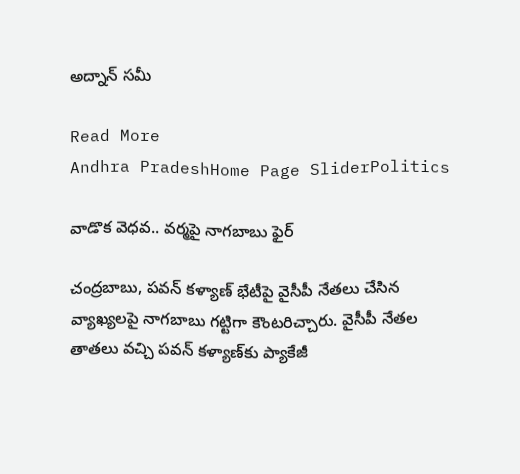అద్నాన్‌ సమీ

Read More
Andhra PradeshHome Page SliderPolitics

వాడొక వెధవ.. వర్మపై నాగబాబు ఫైర్‌

చంద్రబాబు, పవన్‌ కళ్యాణ్‌ భేటీపై వైసీపీ నేతలు చేసిన వ్యాఖ్యలపై నాగబాబు గట్టిగా కౌంటరిచ్చారు. వైసీపీ నేతల తాతలు వచ్చి పవన్‌ కళ్యాణ్‌కు ప్యాకేజీ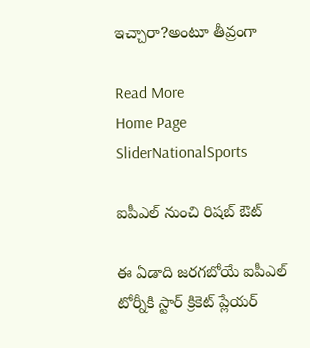ఇచ్చారా?అంటూ తీవ్రంగా

Read More
Home Page SliderNationalSports

ఐపీఎల్‌ నుంచి రిషబ్‌ ఔట్‌

ఈ ఏడాది జరగబోయే ఐపీఎల్‌ టోర్నీకి స్టార్‌ క్రికెట్‌ ప్లేయర్‌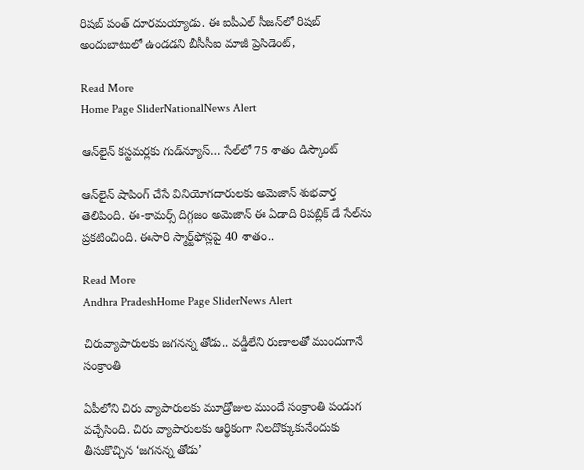రిషబ్‌ పంత్‌ దూరమయ్యాడు. ఈ ఐపీఎల్‌ సీజన్‌లో రిషబ్‌ అందుబాటులో ఉండడని బీసీసీఐ మాజీ ప్రెసిడెంట్,

Read More
Home Page SliderNationalNews Alert

ఆన్‌లైన్‌ కస్టమర్లకు గుడ్‌న్యూస్‌… సేల్‌లో 75 శాతం డిస్కౌంట్‌

ఆన్‌లైన్‌ షాపింగ్‌ చేసే వినియోగదారులకు అమెజాన్‌ శుభవార్త తెలిపింది. ఈ-కామర్స్‌ దిగ్గజం అమెజాన్‌ ఈ ఏడాది రిపబ్లిక్‌ డే సేల్‌ను ప్రకటించింది. ఈసారి స్మార్ట్‌ఫోన్లపై 40 శాతం..

Read More
Andhra PradeshHome Page SliderNews Alert

చిరువ్యాపారులకు జగనన్న తోడు.. వడ్డీలేని రుణాలతో ముందుగానే సంక్రాంతి

ఏపీలోని చిరు వ్యాపారులకు మూడ్రోజుల ముందే సంక్రాంతి పండుగ వచ్చేసింది. చిరు వ్యాపారులకు ఆర్థికంగా నిలదొక్కుకునేందుకు తీసుకొచ్చిన ‘జగనన్న తోడు’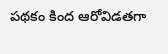పథకం కింద ఆరోవిడతగా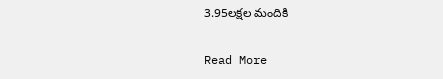3.95లక్షల మందికి

Read More